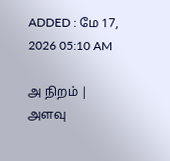ADDED : மே 17, 2026 05:10 AM

அ நிறம் | அளவு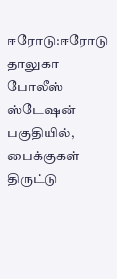ஈரோடு:ஈரோடு தாலுகா போலீஸ் ஸ்டேஷன் பகுதியில், பைக்குகள் திருட்டு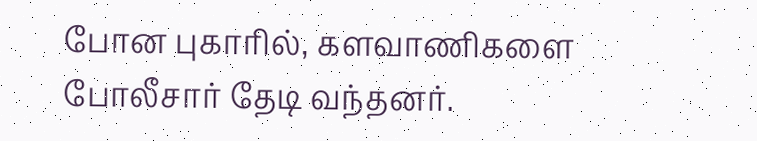போன புகாரில், களவாணிகளை போலீசார் தேடி வந்தனர்.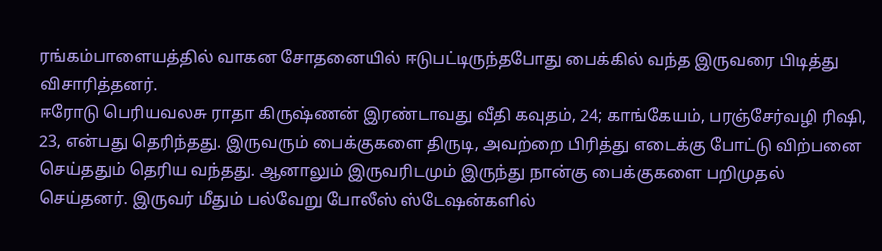ரங்கம்பாளையத்தில் வாகன சோதனையில் ஈடுபட்டிருந்தபோது பைக்கில் வந்த இருவரை பிடித்து விசாரித்தனர்.
ஈரோடு பெரியவலசு ராதா கிருஷ்ணன் இரண்டாவது வீதி கவுதம், 24; காங்கேயம், பரஞ்சேர்வழி ரிஷி, 23, என்பது தெரிந்தது. இருவரும் பைக்குகளை திருடி, அவற்றை பிரித்து எடைக்கு போட்டு விற்பனை செய்ததும் தெரிய வந்தது. ஆனாலும் இருவரிடமும் இருந்து நான்கு பைக்குகளை பறிமுதல் செய்தனர். இருவர் மீதும் பல்வேறு போலீஸ் ஸ்டேஷன்களில்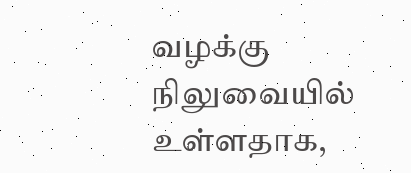வழக்கு நிலுவையில் உள்ளதாக,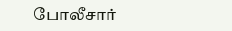போலீசார்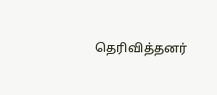தெரிவித்தனர்